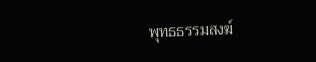พุทธธรรมสงฆ์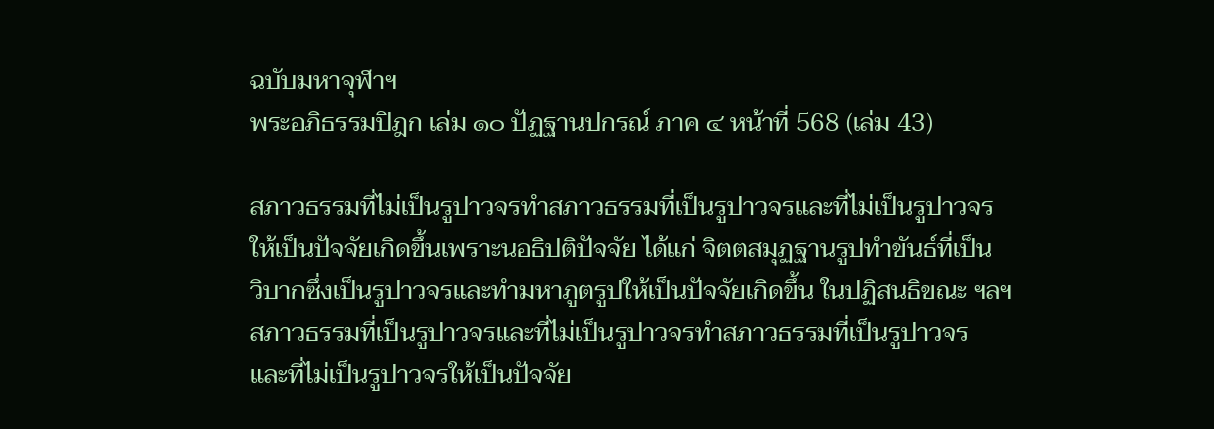ฉบับมหาจุฬาฯ
พระอภิธรรมปิฎก เล่ม ๑๐ ปัฏฐานปกรณ์ ภาค ๔ หน้าที่ 568 (เล่ม 43)

สภาวธรรมที่ไม่เป็นรูปาวจรทำสภาวธรรมที่เป็นรูปาวจรและที่ไม่เป็นรูปาวจร
ให้เป็นปัจจัยเกิดขึ้นเพราะนอธิปติปัจจัย ได้แก่ จิตตสมุฏฐานรูปทำขันธ์ที่เป็น
วิบากซึ่งเป็นรูปาวจรและทำมหาภูตรูปให้เป็นปัจจัยเกิดขึ้น ในปฏิสนธิขณะ ฯลฯ
สภาวธรรมที่เป็นรูปาวจรและที่ไม่เป็นรูปาวจรทำสภาวธรรมที่เป็นรูปาวจร
และที่ไม่เป็นรูปาวจรให้เป็นปัจจัย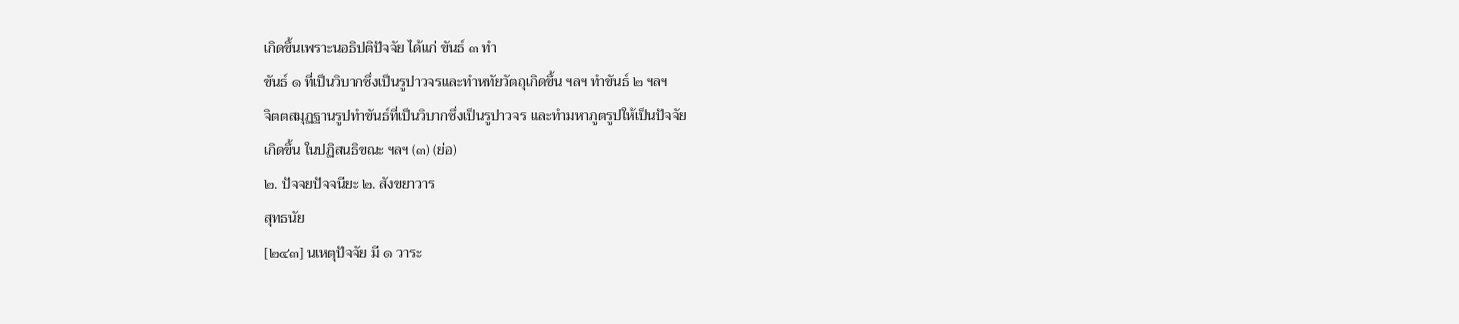เกิดขึ้นเพราะนอธิปติปัจจัย ได้แก่ ขันธ์ ๓ ทำ
ขันธ์ ๑ ที่เป็นวิบากซึ่งเป็นรูปาวจรและทำหทัยวัตถุเกิดขึ้น ฯลฯ ทำขันธ์ ๒ ฯลฯ
จิตตสมุฏฐานรูปทำขันธ์ที่เป็นวิบากซึ่งเป็นรูปาวจร และทำมหาภูตรูปให้เป็นปัจจัย
เกิดขึ้น ในปฏิสนธิขณะ ฯลฯ (๓) (ย่อ)
๒. ปัจจยปัจจนียะ ๒. สังขยาวาร
สุทธนัย
[๒๔๓] นเหตุปัจจัย มี ๑ วาระ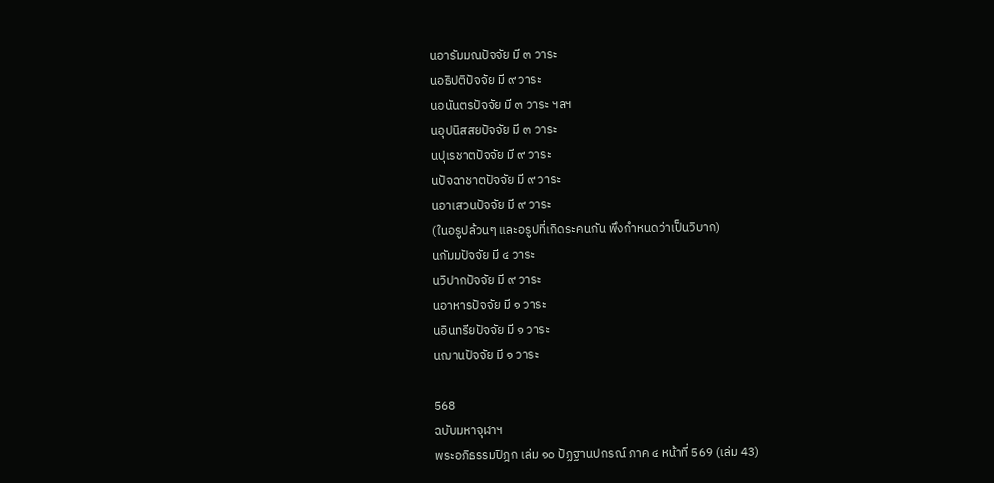นอารัมมณปัจจัย มี ๓ วาระ
นอธิปติปัจจัย มี ๙ วาระ
นอนันตรปัจจัย มี ๓ วาระ ฯลฯ
นอุปนิสสยปัจจัย มี ๓ วาระ
นปุเรชาตปัจจัย มี ๙ วาระ
นปัจฉาชาตปัจจัย มี ๙ วาระ
นอาเสวนปัจจัย มี ๙ วาระ
(ในอรูปล้วนๆ และอรูปที่เกิดระคนกัน พึงกำหนดว่าเป็นวิบาก)
นกัมมปัจจัย มี ๔ วาระ
นวิปากปัจจัย มี ๙ วาระ
นอาหารปัจจัย มี ๑ วาระ
นอินทรียปัจจัย มี ๑ วาระ
นฌานปัจจัย มี ๑ วาระ

568
ฉบับมหาจุฬาฯ
พระอภิธรรมปิฎก เล่ม ๑๐ ปัฏฐานปกรณ์ ภาค ๔ หน้าที่ 569 (เล่ม 43)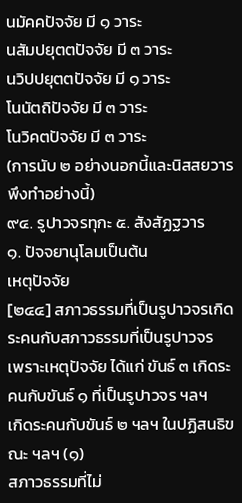นมัคคปัจจัย มี ๑ วาระ
นสัมปยุตตปัจจัย มี ๓ วาระ
นวิปปยุตตปัจจัย มี ๑ วาระ
โนนัตถิปัจจัย มี ๓ วาระ
โนวิคตปัจจัย มี ๓ วาระ
(การนับ ๒ อย่างนอกนี้และนิสสยวาร พึงทำอย่างนี้)
๙๔. รูปาวจรทุกะ ๕. สังสัฏฐวาร
๑. ปัจจยานุโลมเป็นต้น
เหตุปัจจัย
[๒๔๔] สภาวธรรมที่เป็นรูปาวจรเกิดระคนกับสภาวธรรมที่เป็นรูปาวจร
เพราะเหตุปัจจัย ได้แก่ ขันธ์ ๓ เกิดระคนกับขันธ์ ๑ ที่เป็นรูปาวจร ฯลฯ
เกิดระคนกับขันธ์ ๒ ฯลฯ ในปฏิสนธิขณะ ฯลฯ (๑)
สภาวธรรมที่ไม่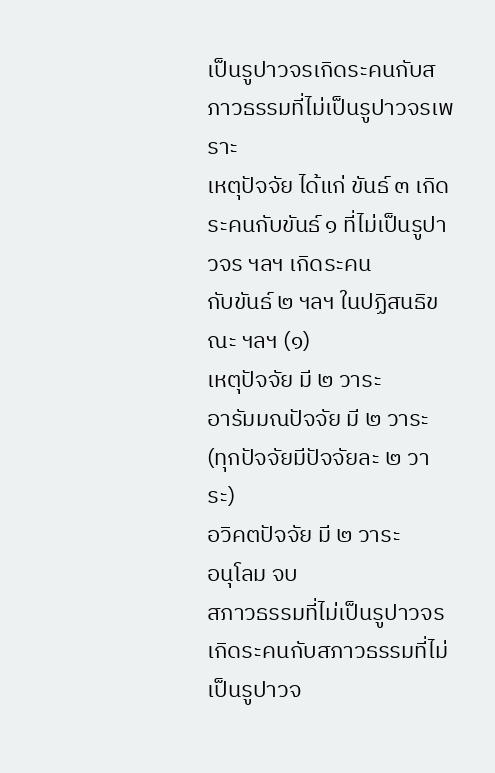เป็นรูปาวจรเกิดระคนกับสภาวธรรมที่ไม่เป็นรูปาวจรเพราะ
เหตุปัจจัย ได้แก่ ขันธ์ ๓ เกิดระคนกับขันธ์ ๑ ที่ไม่เป็นรูปาวจร ฯลฯ เกิดระคน
กับขันธ์ ๒ ฯลฯ ในปฏิสนธิขณะ ฯลฯ (๑)
เหตุปัจจัย มี ๒ วาระ
อารัมมณปัจจัย มี ๒ วาระ
(ทุกปัจจัยมีปัจจัยละ ๒ วาระ)
อวิคตปัจจัย มี ๒ วาระ
อนุโลม จบ
สภาวธรรมที่ไม่เป็นรูปาวจร เกิดระคนกับสภาวธรรมที่ไม่เป็นรูปาวจ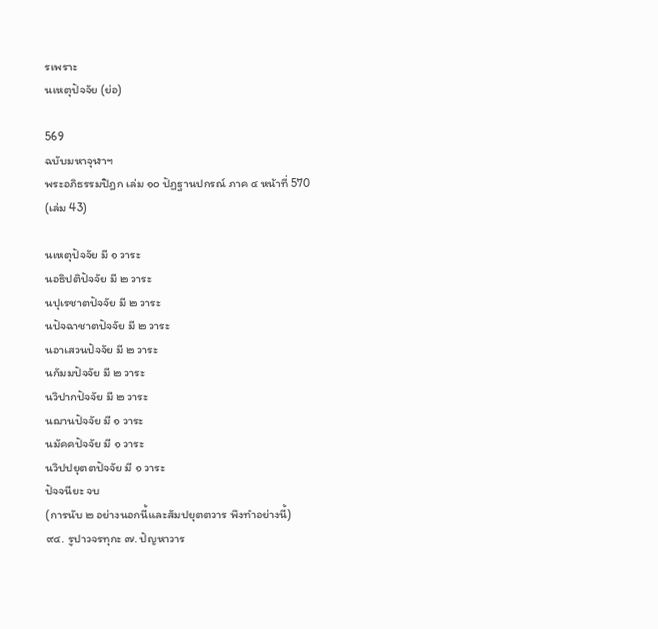รเพราะ
นเหตุปัจจัย (ย่อ)

569
ฉบับมหาจุฬาฯ
พระอภิธรรมปิฎก เล่ม ๑๐ ปัฏฐานปกรณ์ ภาค ๔ หน้าที่ 570 (เล่ม 43)

นเหตุปัจจัย มี ๑ วาระ
นอธิปติปัจจัย มี ๒ วาระ
นปุเรชาตปัจจัย มี ๒ วาระ
นปัจฉาชาตปัจจัย มี ๒ วาระ
นอาเสวนปัจจัย มี ๒ วาระ
นกัมมปัจจัย มี ๒ วาระ
นวิปากปัจจัย มี ๒ วาระ
นฌานปัจจัย มี ๑ วาระ
นมัคคปัจจัย มี ๑ วาระ
นวิปปยุตตปัจจัย มี ๑ วาระ
ปัจจนียะ จบ
(การนับ ๒ อย่างนอกนี้และสัมปยุตตวาร พึงทำอย่างนี้)
๙๔. รูปาวจรทุกะ ๗. ปัญหาวาร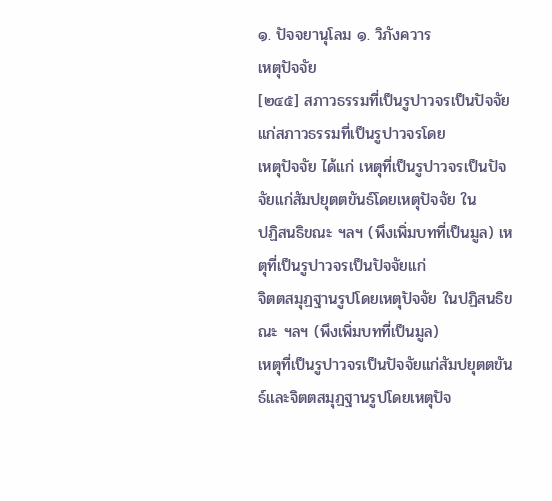๑. ปัจจยานุโลม ๑. วิภังควาร
เหตุปัจจัย
[๒๔๕] สภาวธรรมที่เป็นรูปาวจรเป็นปัจจัยแก่สภาวธรรมที่เป็นรูปาวจรโดย
เหตุปัจจัย ได้แก่ เหตุที่เป็นรูปาวจรเป็นปัจจัยแก่สัมปยุตตขันธ์โดยเหตุปัจจัย ใน
ปฏิสนธิขณะ ฯลฯ (พึงเพิ่มบทที่เป็นมูล) เหตุที่เป็นรูปาวจรเป็นปัจจัยแก่
จิตตสมุฏฐานรูปโดยเหตุปัจจัย ในปฏิสนธิขณะ ฯลฯ (พึงเพิ่มบทที่เป็นมูล)
เหตุที่เป็นรูปาวจรเป็นปัจจัยแก่สัมปยุตตขันธ์และจิตตสมุฏฐานรูปโดยเหตุปัจ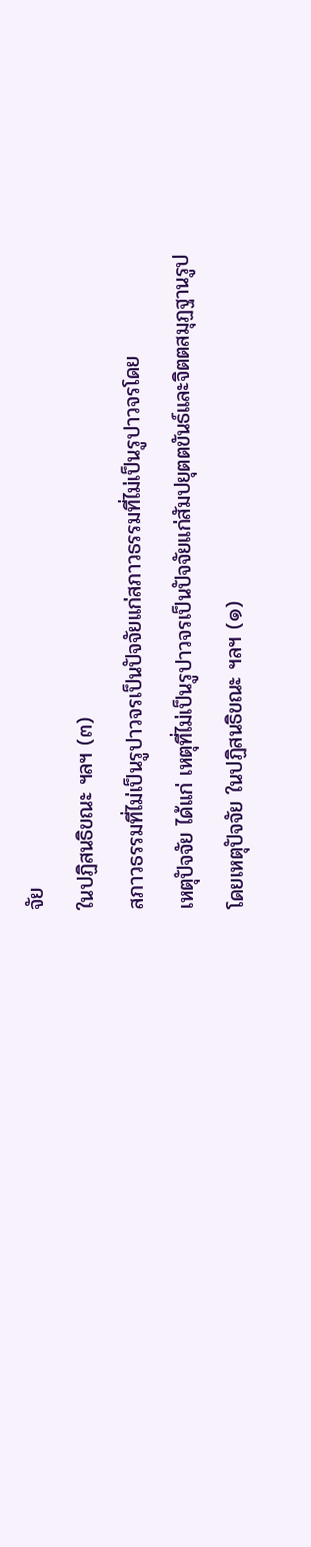จัย
ในปฏิสนธิขณะ ฯลฯ (๓)
สภาวธรรมที่ไม่เป็นรูปาวจรเป็นปัจจัยแก่สภาวธรรมที่ไม่เป็นรูปาวจรโดย
เหตุปัจจัย ได้แก่ เหตุที่ไม่เป็นรูปาวจรเป็นปัจจัยแก่สัมปยุตตขันธ์และจิตตสมุฏฐานรูป
โดยเหตุปัจจัย ในปฏิสนธิขณะ ฯลฯ (๑)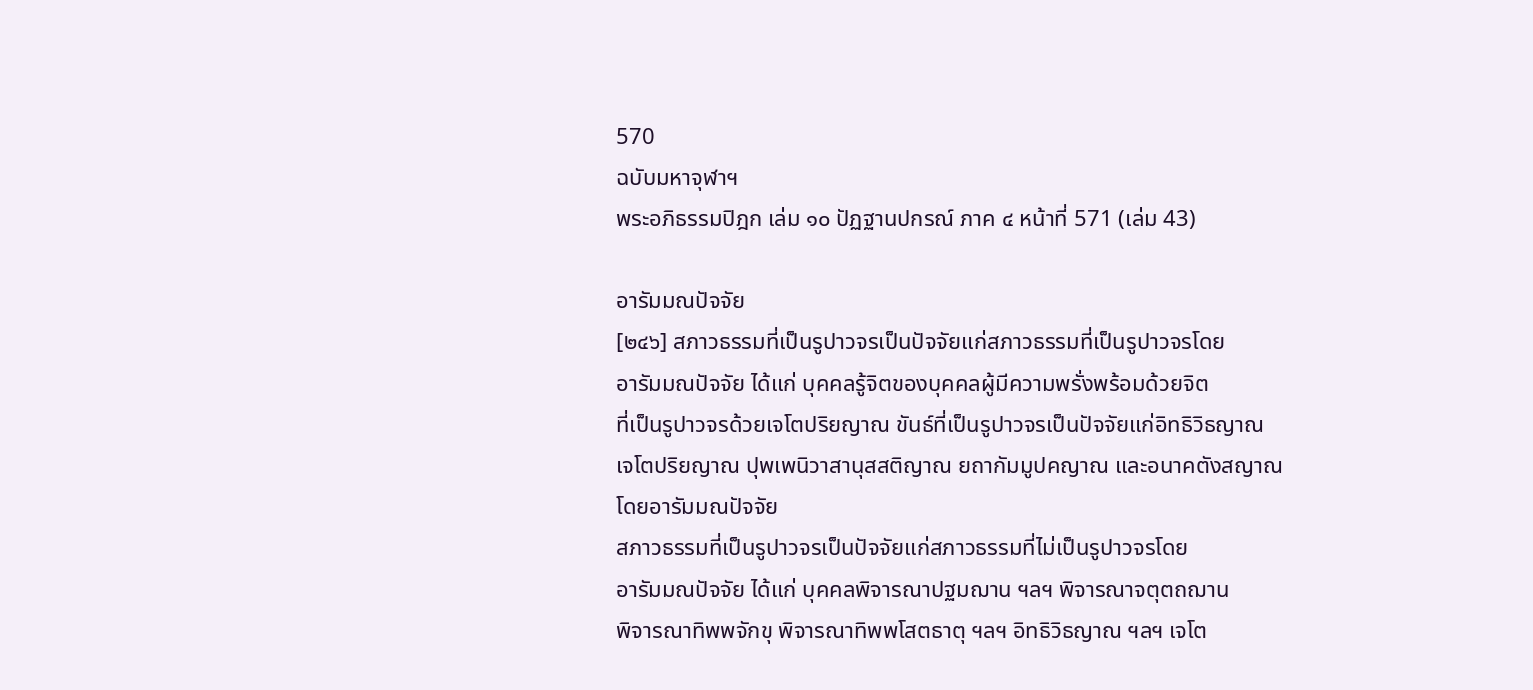570
ฉบับมหาจุฬาฯ
พระอภิธรรมปิฎก เล่ม ๑๐ ปัฏฐานปกรณ์ ภาค ๔ หน้าที่ 571 (เล่ม 43)

อารัมมณปัจจัย
[๒๔๖] สภาวธรรมที่เป็นรูปาวจรเป็นปัจจัยแก่สภาวธรรมที่เป็นรูปาวจรโดย
อารัมมณปัจจัย ได้แก่ บุคคลรู้จิตของบุคคลผู้มีความพรั่งพร้อมด้วยจิต
ที่เป็นรูปาวจรด้วยเจโตปริยญาณ ขันธ์ที่เป็นรูปาวจรเป็นปัจจัยแก่อิทธิวิธญาณ
เจโตปริยญาณ ปุพเพนิวาสานุสสติญาณ ยถากัมมูปคญาณ และอนาคตังสญาณ
โดยอารัมมณปัจจัย
สภาวธรรมที่เป็นรูปาวจรเป็นปัจจัยแก่สภาวธรรมที่ไม่เป็นรูปาวจรโดย
อารัมมณปัจจัย ได้แก่ บุคคลพิจารณาปฐมฌาน ฯลฯ พิจารณาจตุตถฌาน
พิจารณาทิพพจักขุ พิจารณาทิพพโสตธาตุ ฯลฯ อิทธิวิธญาณ ฯลฯ เจโต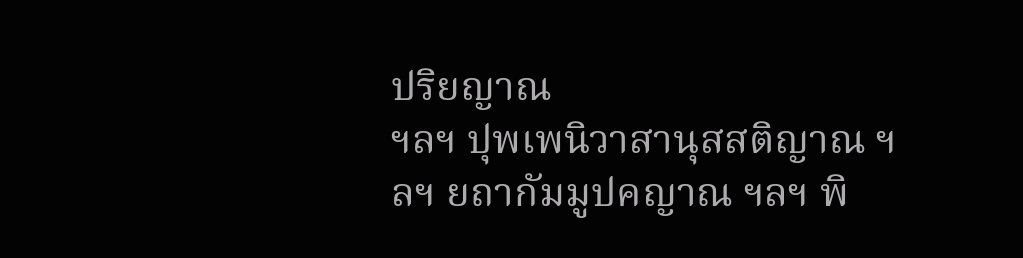ปริยญาณ
ฯลฯ ปุพเพนิวาสานุสสติญาณ ฯลฯ ยถากัมมูปคญาณ ฯลฯ พิ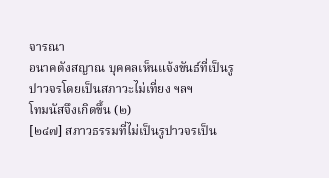จารณา
อนาคตังสญาณ บุคคลเห็นแจ้งขันธ์ที่เป็นรูปาวจรโดยเป็นสภาวะไม่เที่ยง ฯลฯ
โทมนัสจึงเกิดขึ้น (๒)
[๒๔๗] สภาวธรรมที่ไม่เป็นรูปาวจรเป็น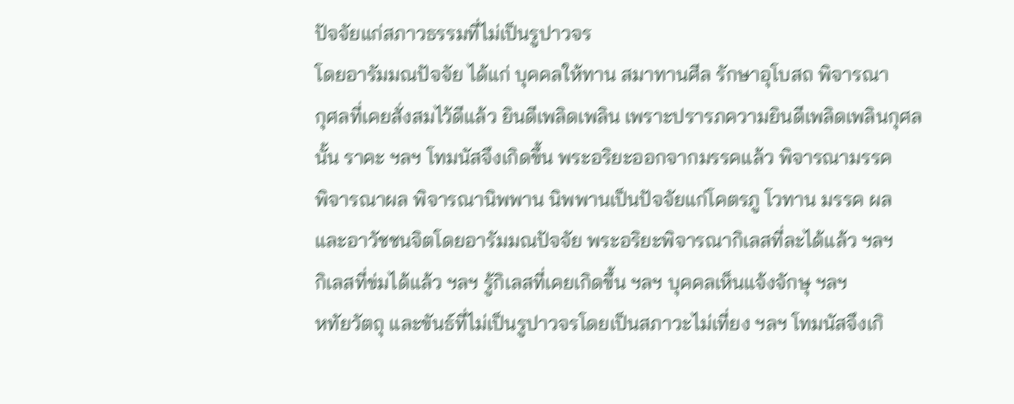ปัจจัยแก่สภาวธรรมที่ไม่เป็นรูปาวจร
โดยอารัมมณปัจจัย ได้แก่ บุคคลให้ทาน สมาทานศีล รักษาอุโบสถ พิจารณา
กุศลที่เคยสั่งสมไว้ดีแล้ว ยินดีเพลิดเพลิน เพราะปรารภความยินดีเพลิดเพลินกุศล
นั้น ราคะ ฯลฯ โทมนัสจึงเกิดขึ้น พระอริยะออกจากมรรคแล้ว พิจารณามรรค
พิจารณาผล พิจารณานิพพาน นิพพานเป็นปัจจัยแก่โคตรภู โวทาน มรรค ผล
และอาวัชชนจิตโดยอารัมมณปัจจัย พระอริยะพิจารณากิเลสที่ละได้แล้ว ฯลฯ
กิเลสที่ข่มได้แล้ว ฯลฯ รู้กิเลสที่เคยเกิดขึ้น ฯลฯ บุคคลเห็นแจ้งจักษุ ฯลฯ
หทัยวัตถุ และขันธ์ที่ไม่เป็นรูปาวจรโดยเป็นสภาวะไม่เที่ยง ฯลฯ โทมนัสจึงเกิ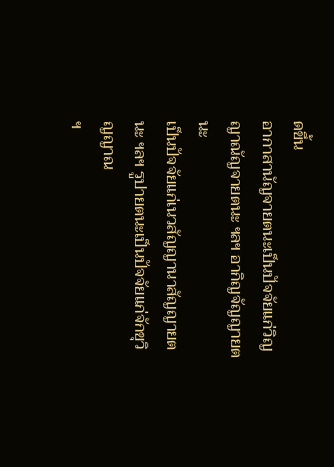ดขึ้น
อากาสานัญจายตนะเป็นปัจจัยแก่วิญญาณัญจายตนะ ฯลฯ อากิญจัญญายตนะ
เป็นปัจจัยแก่เนวสัญญานาสัญญายตนะ ฯลฯ รูปายตนะเป็นปัจจัยแก่จักขุวิญญาณ
ฯ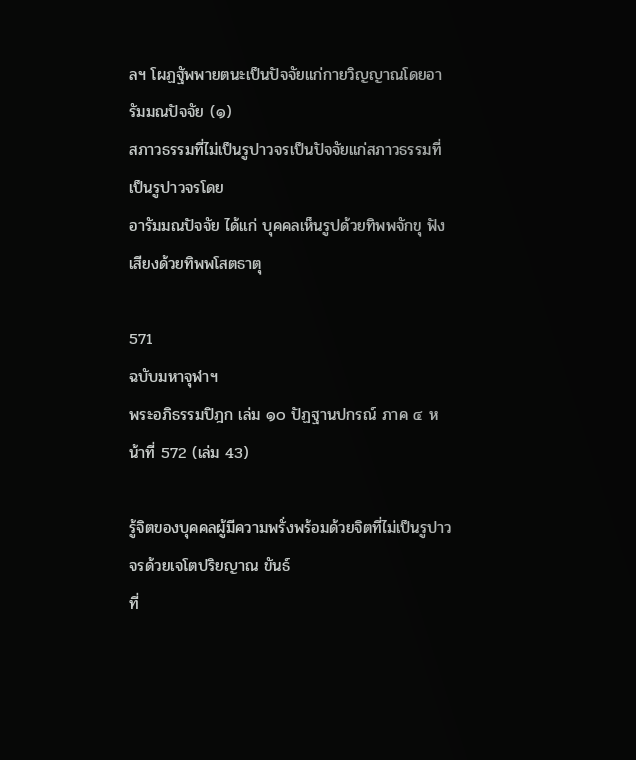ลฯ โผฏฐัพพายตนะเป็นปัจจัยแก่กายวิญญาณโดยอารัมมณปัจจัย (๑)
สภาวธรรมที่ไม่เป็นรูปาวจรเป็นปัจจัยแก่สภาวธรรมที่เป็นรูปาวจรโดย
อารัมมณปัจจัย ได้แก่ บุคคลเห็นรูปด้วยทิพพจักขุ ฟังเสียงด้วยทิพพโสตธาตุ

571
ฉบับมหาจุฬาฯ
พระอภิธรรมปิฎก เล่ม ๑๐ ปัฏฐานปกรณ์ ภาค ๔ หน้าที่ 572 (เล่ม 43)

รู้จิตของบุคคลผู้มีความพรั่งพร้อมด้วยจิตที่ไม่เป็นรูปาวจรด้วยเจโตปริยญาณ ขันธ์
ที่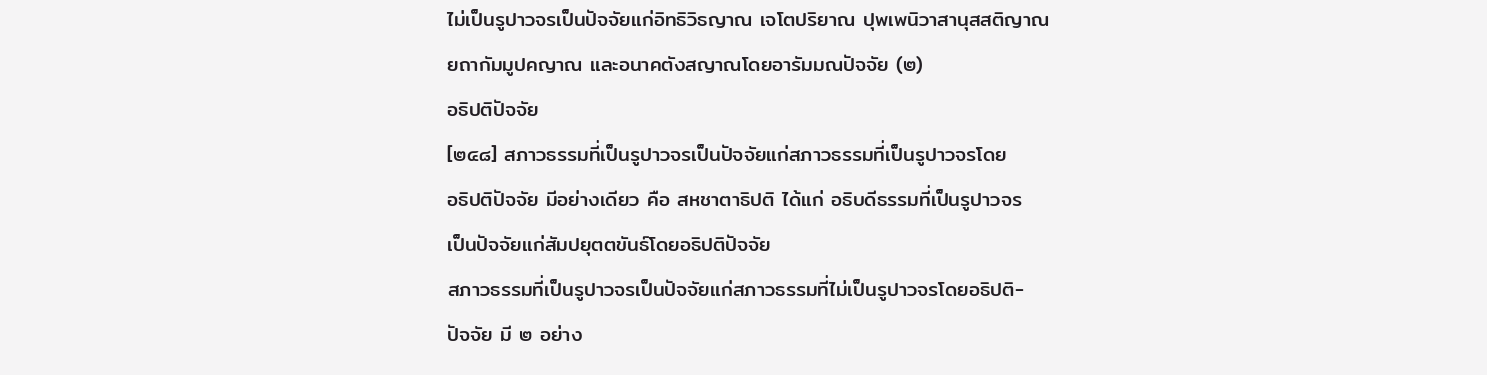ไม่เป็นรูปาวจรเป็นปัจจัยแก่อิทธิวิธญาณ เจโตปริยาณ ปุพเพนิวาสานุสสติญาณ
ยถากัมมูปคญาณ และอนาคตังสญาณโดยอารัมมณปัจจัย (๒)
อธิปติปัจจัย
[๒๔๘] สภาวธรรมที่เป็นรูปาวจรเป็นปัจจัยแก่สภาวธรรมที่เป็นรูปาวจรโดย
อธิปติปัจจัย มีอย่างเดียว คือ สหชาตาธิปติ ได้แก่ อธิบดีธรรมที่เป็นรูปาวจร
เป็นปัจจัยแก่สัมปยุตตขันธ์โดยอธิปติปัจจัย
สภาวธรรมที่เป็นรูปาวจรเป็นปัจจัยแก่สภาวธรรมที่ไม่เป็นรูปาวจรโดยอธิปติ-
ปัจจัย มี ๒ อย่าง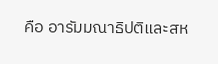คือ อารัมมณาธิปติและสห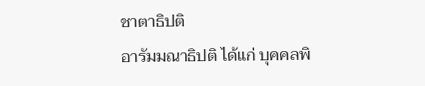ชาตาธิปติ
อารัมมณาธิปติ ได้แก่ บุคคลพิ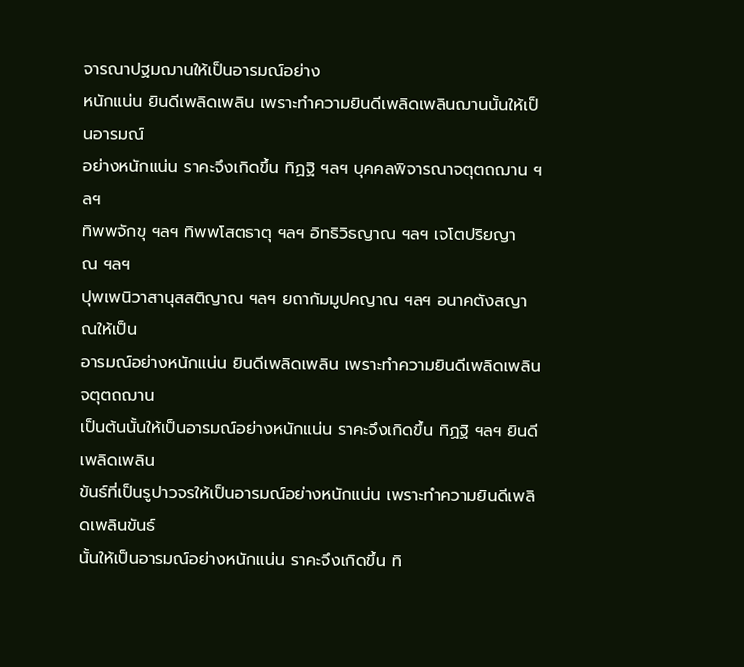จารณาปฐมฌานให้เป็นอารมณ์อย่าง
หนักแน่น ยินดีเพลิดเพลิน เพราะทำความยินดีเพลิดเพลินฌานนั้นให้เป็นอารมณ์
อย่างหนักแน่น ราคะจึงเกิดขึ้น ทิฏฐิ ฯลฯ บุคคลพิจารณาจตุตถฌาน ฯลฯ
ทิพพจักขุ ฯลฯ ทิพพโสตธาตุ ฯลฯ อิทธิวิธญาณ ฯลฯ เจโตปริยญาณ ฯลฯ
ปุพเพนิวาสานุสสติญาณ ฯลฯ ยถากัมมูปคญาณ ฯลฯ อนาคตังสญาณให้เป็น
อารมณ์อย่างหนักแน่น ยินดีเพลิดเพลิน เพราะทำความยินดีเพลิดเพลินจตุตถฌาน
เป็นต้นนั้นให้เป็นอารมณ์อย่างหนักแน่น ราคะจึงเกิดขึ้น ทิฏฐิ ฯลฯ ยินดีเพลิดเพลิน
ขันธ์ที่เป็นรูปาวจรให้เป็นอารมณ์อย่างหนักแน่น เพราะทำความยินดีเพลิดเพลินขันธ์
นั้นให้เป็นอารมณ์อย่างหนักแน่น ราคะจึงเกิดขึ้น ทิ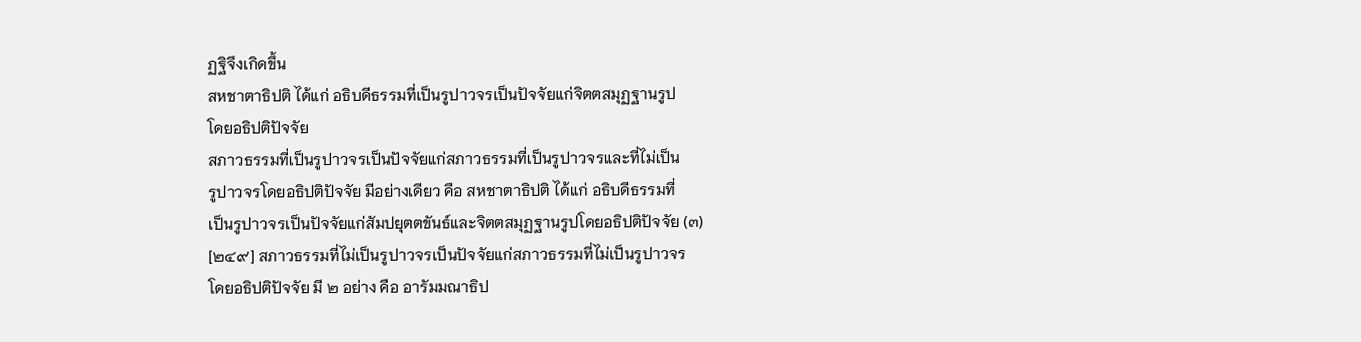ฏฐิจึงเกิดขึ้น
สหชาตาธิปติ ได้แก่ อธิบดีธรรมที่เป็นรูปาวจรเป็นปัจจัยแก่จิตตสมุฏฐานรูป
โดยอธิปติปัจจัย
สภาวธรรมที่เป็นรูปาวจรเป็นปัจจัยแก่สภาวธรรมที่เป็นรูปาวจรและที่ไม่เป็น
รูปาวจรโดยอธิปติปัจจัย มีอย่างเดียว คือ สหชาตาธิปติ ได้แก่ อธิบดีธรรมที่
เป็นรูปาวจรเป็นปัจจัยแก่สัมปยุตตขันธ์และจิตตสมุฏฐานรูปโดยอธิปติปัจจัย (๓)
[๒๔๙] สภาวธรรมที่ไม่เป็นรูปาวจรเป็นปัจจัยแก่สภาวธรรมที่ไม่เป็นรูปาวจร
โดยอธิปติปัจจัย มี ๒ อย่าง คือ อารัมมณาธิป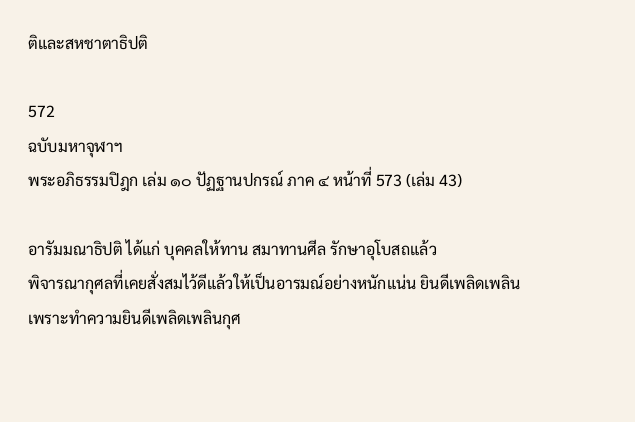ติและสหชาตาธิปติ

572
ฉบับมหาจุฬาฯ
พระอภิธรรมปิฎก เล่ม ๑๐ ปัฏฐานปกรณ์ ภาค ๔ หน้าที่ 573 (เล่ม 43)

อารัมมณาธิปติ ได้แก่ บุคคลให้ทาน สมาทานศีล รักษาอุโบสถแล้ว
พิจารณากุศลที่เคยสั่งสมไว้ดีแล้วให้เป็นอารมณ์อย่างหนักแน่น ยินดีเพลิดเพลิน
เพราะทำความยินดีเพลิดเพลินกุศ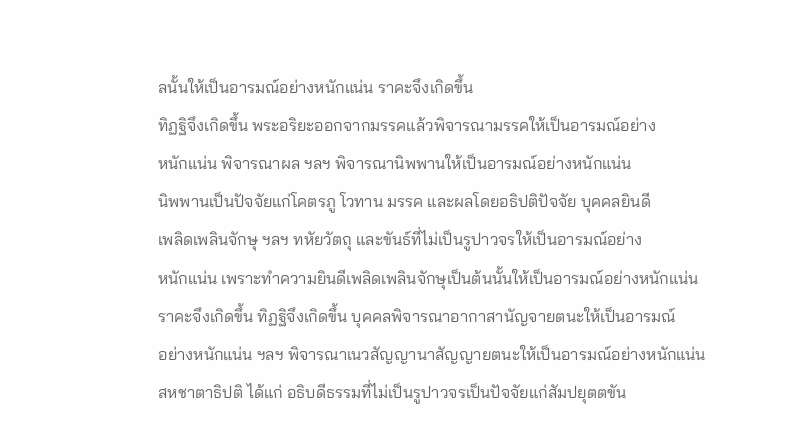ลนั้นให้เป็นอารมณ์อย่างหนักแน่น ราคะจึงเกิดขึ้น
ทิฏฐิจึงเกิดขึ้น พระอริยะออกจากมรรคแล้วพิจารณามรรคให้เป็นอารมณ์อย่าง
หนักแน่น พิจารณาผล ฯลฯ พิจารณานิพพานให้เป็นอารมณ์อย่างหนักแน่น
นิพพานเป็นปัจจัยแก่โคตรภู โวทาน มรรค และผลโดยอธิปติปัจจัย บุคคลยินดี
เพลิดเพลินจักษุ ฯลฯ ทหัยวัตถุ และขันธ์ที่ไม่เป็นรูปาวจรให้เป็นอารมณ์อย่าง
หนักแน่น เพราะทำความยินดีเพลิดเพลินจักษุเป็นต้นนั้นให้เป็นอารมณ์อย่างหนักแน่น
ราคะจึงเกิดขึ้น ทิฏฐิจึงเกิดขึ้น บุคคลพิจารณาอากาสานัญจายตนะให้เป็นอารมณ์
อย่างหนักแน่น ฯลฯ พิจารณาเนวสัญญานาสัญญายตนะให้เป็นอารมณ์อย่างหนักแน่น
สหชาตาธิปติ ได้แก่ อธิบดีธรรมที่ไม่เป็นรูปาวจรเป็นปัจจัยแก่สัมปยุตตขัน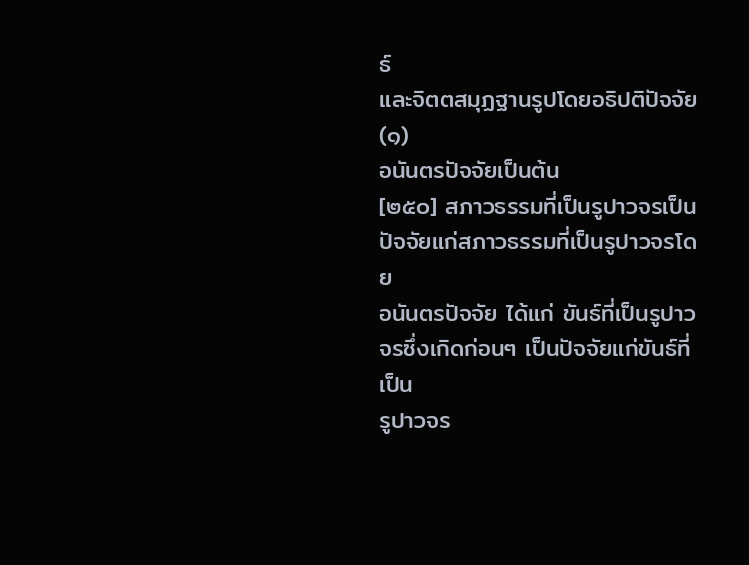ธ์
และจิตตสมุฏฐานรูปโดยอธิปติปัจจัย (๑)
อนันตรปัจจัยเป็นต้น
[๒๕๐] สภาวธรรมที่เป็นรูปาวจรเป็นปัจจัยแก่สภาวธรรมที่เป็นรูปาวจรโดย
อนันตรปัจจัย ได้แก่ ขันธ์ที่เป็นรูปาวจรซึ่งเกิดก่อนๆ เป็นปัจจัยแก่ขันธ์ที่เป็น
รูปาวจร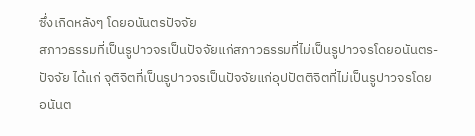ซึ่งเกิดหลังๆ โดยอนันตรปัจจัย
สภาวธรรมที่เป็นรูปาวจรเป็นปัจจัยแก่สภาวธรรมที่ไม่เป็นรูปาวจรโดยอนันตร-
ปัจจัย ได้แก่ จุติจิตที่เป็นรูปาวจรเป็นปัจจัยแก่อุปปัตติจิตที่ไม่เป็นรูปาวจรโดย
อนันต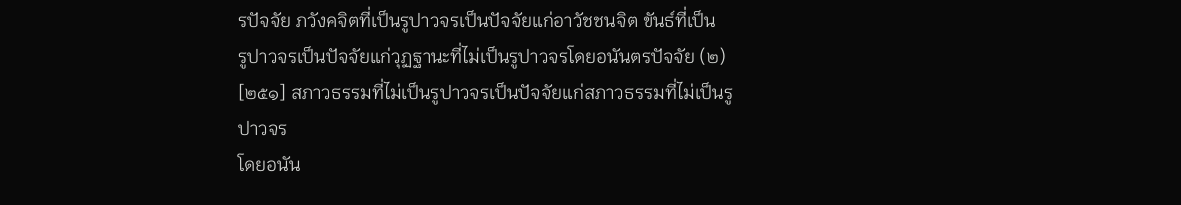รปัจจัย ภวังคจิตที่เป็นรูปาวจรเป็นปัจจัยแก่อาวัชชนจิต ขันธ์ที่เป็น
รูปาวจรเป็นปัจจัยแก่วุฏฐานะที่ไม่เป็นรูปาวจรโดยอนันตรปัจจัย (๒)
[๒๕๑] สภาวธรรมที่ไม่เป็นรูปาวจรเป็นปัจจัยแก่สภาวธรรมที่ไม่เป็นรูปาวจร
โดยอนัน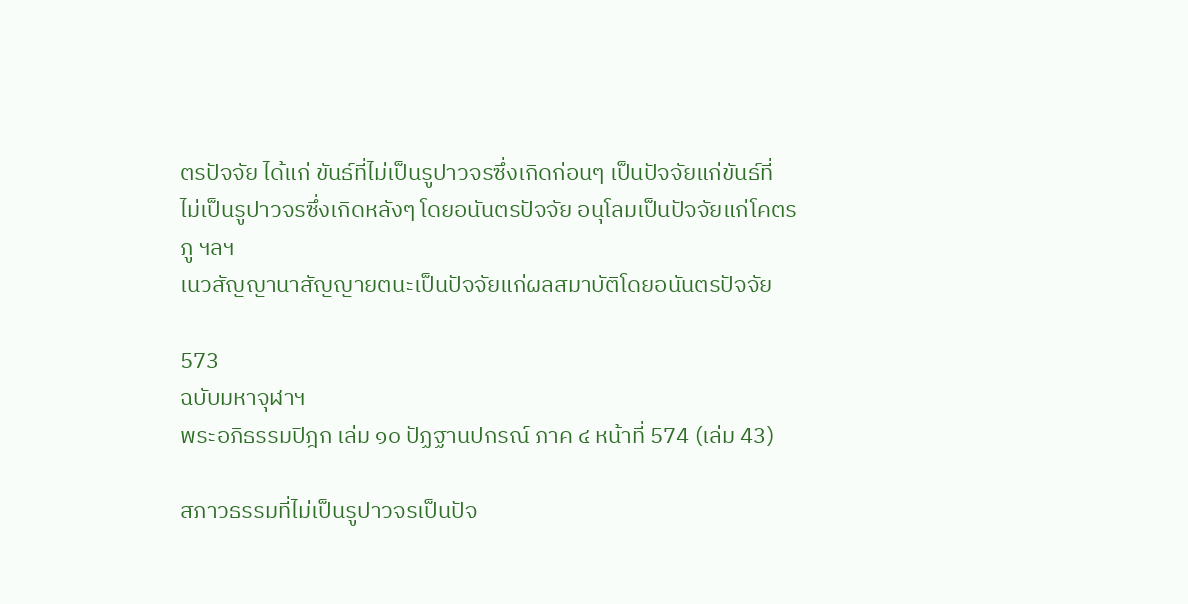ตรปัจจัย ได้แก่ ขันธ์ที่ไม่เป็นรูปาวจรซึ่งเกิดก่อนๆ เป็นปัจจัยแก่ขันธ์ที่
ไม่เป็นรูปาวจรซึ่งเกิดหลังๆ โดยอนันตรปัจจัย อนุโลมเป็นปัจจัยแก่โคตรภู ฯลฯ
เนวสัญญานาสัญญายตนะเป็นปัจจัยแก่ผลสมาบัติโดยอนันตรปัจจัย

573
ฉบับมหาจุฬาฯ
พระอภิธรรมปิฎก เล่ม ๑๐ ปัฏฐานปกรณ์ ภาค ๔ หน้าที่ 574 (เล่ม 43)

สภาวธรรมที่ไม่เป็นรูปาวจรเป็นปัจ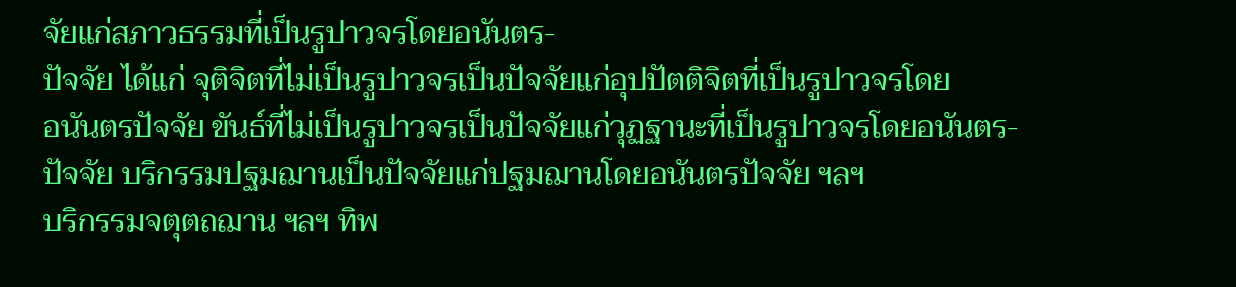จัยแก่สภาวธรรมที่เป็นรูปาวจรโดยอนันตร-
ปัจจัย ได้แก่ จุติจิตที่ไม่เป็นรูปาวจรเป็นปัจจัยแก่อุปปัตติจิตที่เป็นรูปาวจรโดย
อนันตรปัจจัย ขันธ์ที่ไม่เป็นรูปาวจรเป็นปัจจัยแก่วุฏฐานะที่เป็นรูปาวจรโดยอนันตร-
ปัจจัย บริกรรมปฐมฌานเป็นปัจจัยแก่ปฐมฌานโดยอนันตรปัจจัย ฯลฯ
บริกรรมจตุตถฌาน ฯลฯ ทิพ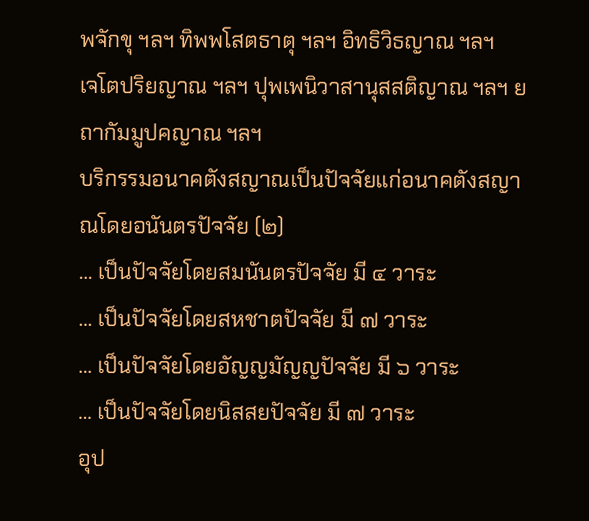พจักขุ ฯลฯ ทิพพโสตธาตุ ฯลฯ อิทธิวิธญาณ ฯลฯ
เจโตปริยญาณ ฯลฯ ปุพเพนิวาสานุสสติญาณ ฯลฯ ยถากัมมูปคญาณ ฯลฯ
บริกรรมอนาคตังสญาณเป็นปัจจัยแก่อนาคตังสญาณโดยอนันตรปัจจัย (๒)
… เป็นปัจจัยโดยสมนันตรปัจจัย มี ๔ วาระ
… เป็นปัจจัยโดยสหชาตปัจจัย มี ๗ วาระ
… เป็นปัจจัยโดยอัญญมัญญปัจจัย มี ๖ วาระ
… เป็นปัจจัยโดยนิสสยปัจจัย มี ๗ วาระ
อุป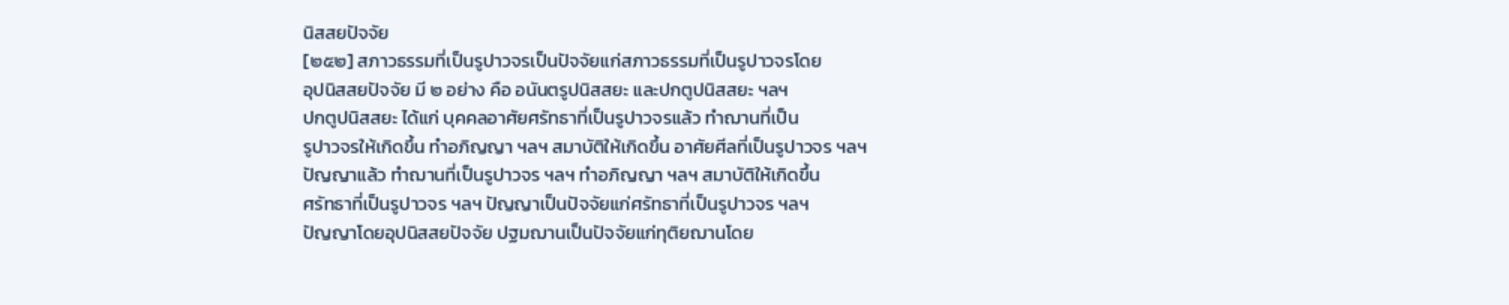นิสสยปัจจัย
[๒๕๒] สภาวธรรมที่เป็นรูปาวจรเป็นปัจจัยแก่สภาวธรรมที่เป็นรูปาวจรโดย
อุปนิสสยปัจจัย มี ๒ อย่าง คือ อนันตรูปนิสสยะ และปกตูปนิสสยะ ฯลฯ
ปกตูปนิสสยะ ได้แก่ บุคคลอาศัยศรัทธาที่เป็นรูปาวจรแล้ว ทำฌานที่เป็น
รูปาวจรให้เกิดขึ้น ทำอภิญญา ฯลฯ สมาบัติให้เกิดขึ้น อาศัยศีลที่เป็นรูปาวจร ฯลฯ
ปัญญาแล้ว ทำฌานที่เป็นรูปาวจร ฯลฯ ทำอภิญญา ฯลฯ สมาบัติให้เกิดขึ้น
ศรัทธาที่เป็นรูปาวจร ฯลฯ ปัญญาเป็นปัจจัยแก่ศรัทธาที่เป็นรูปาวจร ฯลฯ
ปัญญาโดยอุปนิสสยปัจจัย ปฐมฌานเป็นปัจจัยแก่ทุติยฌานโดย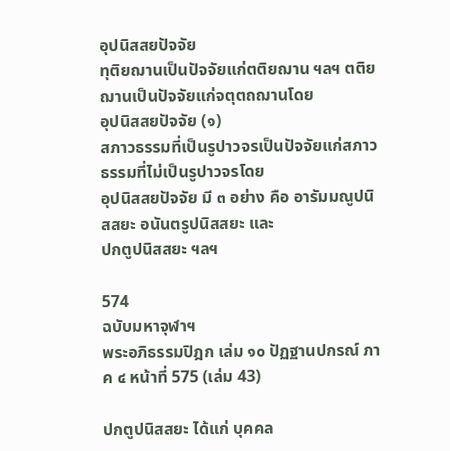อุปนิสสยปัจจัย
ทุติยฌานเป็นปัจจัยแก่ตติยฌาน ฯลฯ ตติยฌานเป็นปัจจัยแก่จตุตถฌานโดย
อุปนิสสยปัจจัย (๑)
สภาวธรรมที่เป็นรูปาวจรเป็นปัจจัยแก่สภาวธรรมที่ไม่เป็นรูปาวจรโดย
อุปนิสสยปัจจัย มี ๓ อย่าง คือ อารัมมณูปนิสสยะ อนันตรูปนิสสยะ และ
ปกตูปนิสสยะ ฯลฯ

574
ฉบับมหาจุฬาฯ
พระอภิธรรมปิฎก เล่ม ๑๐ ปัฏฐานปกรณ์ ภาค ๔ หน้าที่ 575 (เล่ม 43)

ปกตูปนิสสยะ ได้แก่ บุคคล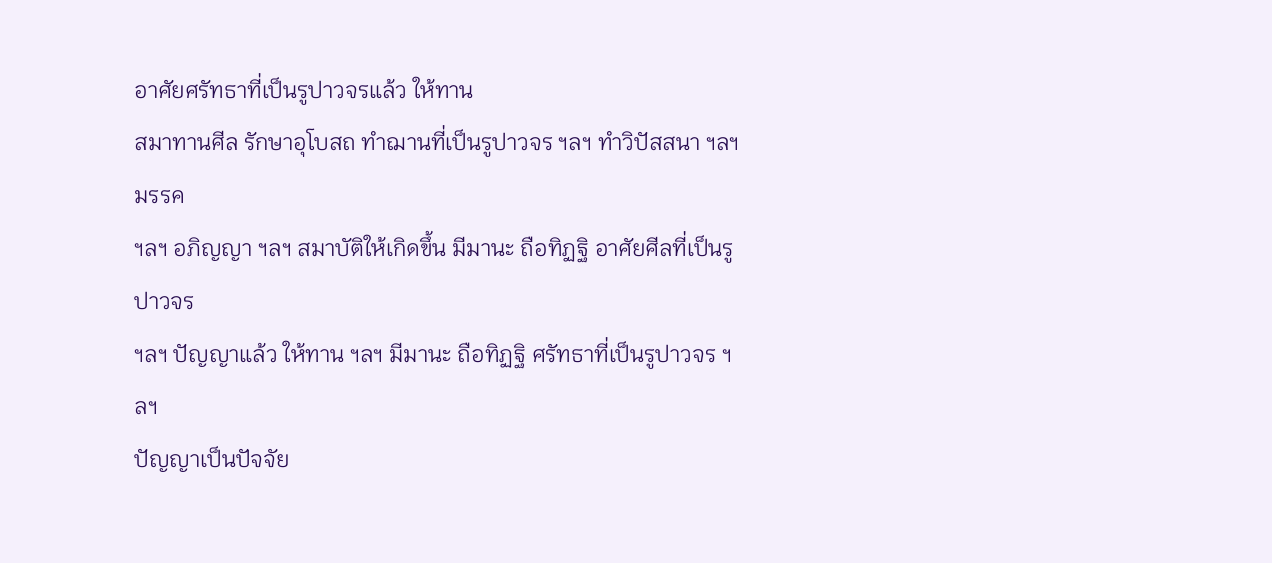อาศัยศรัทธาที่เป็นรูปาวจรแล้ว ให้ทาน
สมาทานศีล รักษาอุโบสถ ทำฌานที่เป็นรูปาวจร ฯลฯ ทำวิปัสสนา ฯลฯ มรรค
ฯลฯ อภิญญา ฯลฯ สมาบัติให้เกิดขึ้น มีมานะ ถือทิฏฐิ อาศัยศีลที่เป็นรูปาวจร
ฯลฯ ปัญญาแล้ว ให้ทาน ฯลฯ มีมานะ ถือทิฏฐิ ศรัทธาที่เป็นรูปาวจร ฯลฯ
ปัญญาเป็นปัจจัย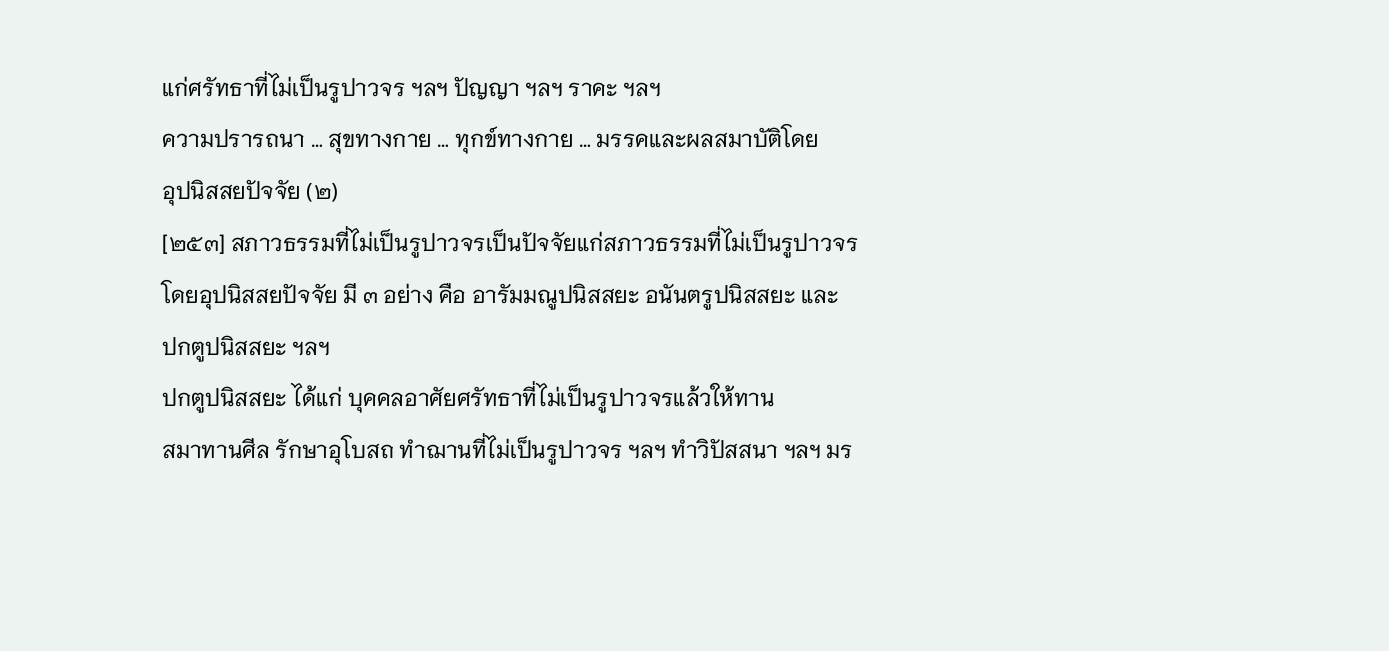แก่ศรัทธาที่ไม่เป็นรูปาวจร ฯลฯ ปัญญา ฯลฯ ราคะ ฯลฯ
ความปรารถนา … สุขทางกาย … ทุกข์ทางกาย … มรรคและผลสมาบัติโดย
อุปนิสสยปัจจัย (๒)
[๒๕๓] สภาวธรรมที่ไม่เป็นรูปาวจรเป็นปัจจัยแก่สภาวธรรมที่ไม่เป็นรูปาวจร
โดยอุปนิสสยปัจจัย มี ๓ อย่าง คือ อารัมมณูปนิสสยะ อนันตรูปนิสสยะ และ
ปกตูปนิสสยะ ฯลฯ
ปกตูปนิสสยะ ได้แก่ บุคคลอาศัยศรัทธาที่ไม่เป็นรูปาวจรแล้วให้ทาน
สมาทานศีล รักษาอุโบสถ ทำฌานที่ไม่เป็นรูปาวจร ฯลฯ ทำวิปัสสนา ฯลฯ มร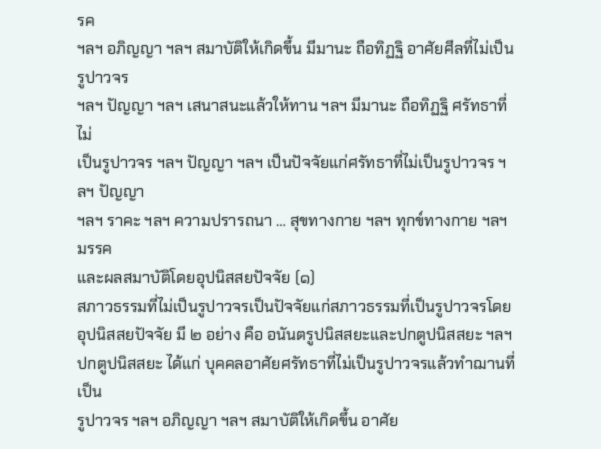รค
ฯลฯ อภิญญา ฯลฯ สมาบัติให้เกิดขึ้น มีมานะ ถือทิฏฐิ อาศัยศีลที่ไม่เป็นรูปาวจร
ฯลฯ ปัญญา ฯลฯ เสนาสนะแล้วให้ทาน ฯลฯ มีมานะ ถือทิฏฐิ ศรัทธาที่ไม่
เป็นรูปาวจร ฯลฯ ปัญญา ฯลฯ เป็นปัจจัยแก่ศรัทธาที่ไม่เป็นรูปาวจร ฯลฯ ปัญญา
ฯลฯ ราคะ ฯลฯ ความปรารถนา … สุขทางกาย ฯลฯ ทุกข์ทางกาย ฯลฯ มรรค
และผลสมาบัติโดยอุปนิสสยปัจจัย (๑)
สภาวธรรมที่ไม่เป็นรูปาวจรเป็นปัจจัยแก่สภาวธรรมที่เป็นรูปาวจรโดย
อุปนิสสยปัจจัย มี ๒ อย่าง คือ อนันตรูปนิสสยะและปกตูปนิสสยะ ฯลฯ
ปกตูปนิสสยะ ได้แก่ บุคคลอาศัยศรัทธาที่ไม่เป็นรูปาวจรแล้วทำฌานที่เป็น
รูปาวจร ฯลฯ อภิญญา ฯลฯ สมาบัติให้เกิดขึ้น อาศัย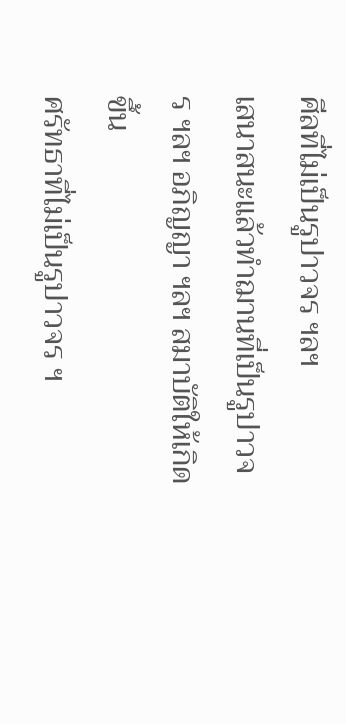ศีลที่ไม่เป็นรูปาวจร ฯลฯ
เสนาสนะแล้วทำฌานที่เป็นรูปาวจร ฯลฯ อภิญญา ฯลฯ สมาบัติให้เกิดขึ้น
ศรัทธาที่ไม่เป็นรูปาวจร ฯ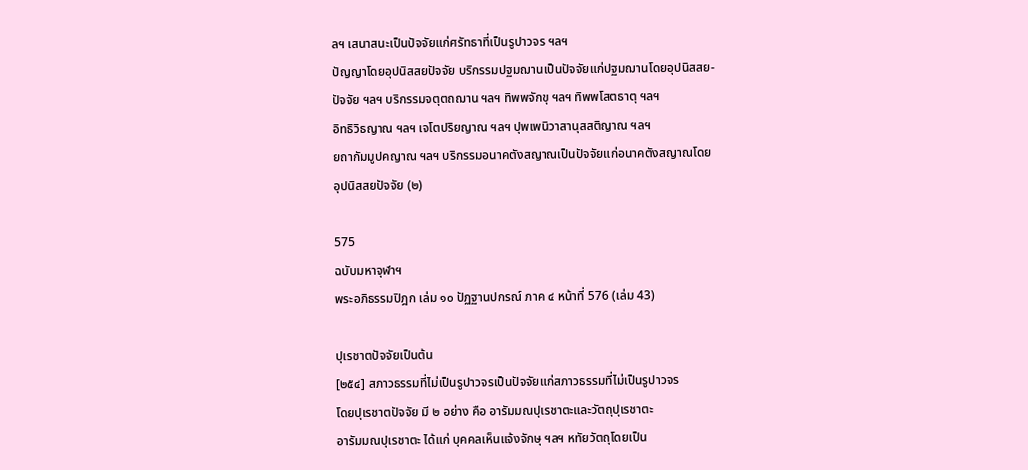ลฯ เสนาสนะเป็นปัจจัยแก่ศรัทธาที่เป็นรูปาวจร ฯลฯ
ปัญญาโดยอุปนิสสยปัจจัย บริกรรมปฐมฌานเป็นปัจจัยแก่ปฐมฌานโดยอุปนิสสย-
ปัจจัย ฯลฯ บริกรรมจตุตถฌาน ฯลฯ ทิพพจักขุ ฯลฯ ทิพพโสตธาตุ ฯลฯ
อิทธิวิธญาณ ฯลฯ เจโตปริยญาณ ฯลฯ ปุพเพนิวาสานุสสติญาณ ฯลฯ
ยถากัมมูปคญาณ ฯลฯ บริกรรมอนาคตังสญาณเป็นปัจจัยแก่อนาคตังสญาณโดย
อุปนิสสยปัจจัย (๒)

575
ฉบับมหาจุฬาฯ
พระอภิธรรมปิฎก เล่ม ๑๐ ปัฏฐานปกรณ์ ภาค ๔ หน้าที่ 576 (เล่ม 43)

ปุเรชาตปัจจัยเป็นต้น
[๒๕๔] สภาวธรรมที่ไม่เป็นรูปาวจรเป็นปัจจัยแก่สภาวธรรมที่ไม่เป็นรูปาวจร
โดยปุเรชาตปัจจัย มี ๒ อย่าง คือ อารัมมณปุเรชาตะและวัตถุปุเรชาตะ
อารัมมณปุเรชาตะ ได้แก่ บุคคลเห็นแจ้งจักษุ ฯลฯ หทัยวัตถุโดยเป็น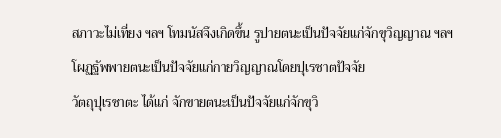สภาวะไม่เที่ยง ฯลฯ โทมนัสจึงเกิดขึ้น รูปายตนะเป็นปัจจัยแก่จักขุวิญญาณ ฯลฯ
โผฏฐัพพายตนะเป็นปัจจัยแก่กายวิญญาณโดยปุเรชาตปัจจัย
วัตถุปุเรชาตะ ได้แก่ จักขายตนะเป็นปัจจัยแก่จักขุวิ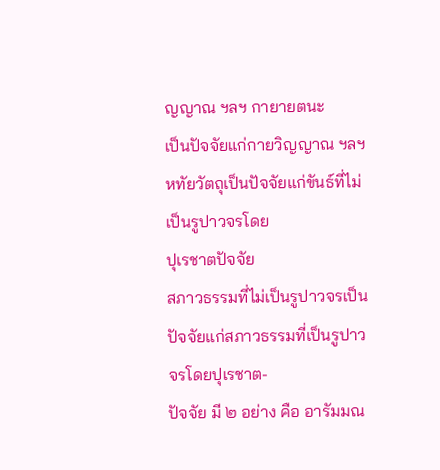ญญาณ ฯลฯ กายายตนะ
เป็นปัจจัยแก่กายวิญญาณ ฯลฯ หทัยวัตถุเป็นปัจจัยแก่ขันธ์ที่ไม่เป็นรูปาวจรโดย
ปุเรชาตปัจจัย
สภาวธรรมที่ไม่เป็นรูปาวจรเป็นปัจจัยแก่สภาวธรรมที่เป็นรูปาวจรโดยปุเรชาต-
ปัจจัย มี ๒ อย่าง คือ อารัมมณ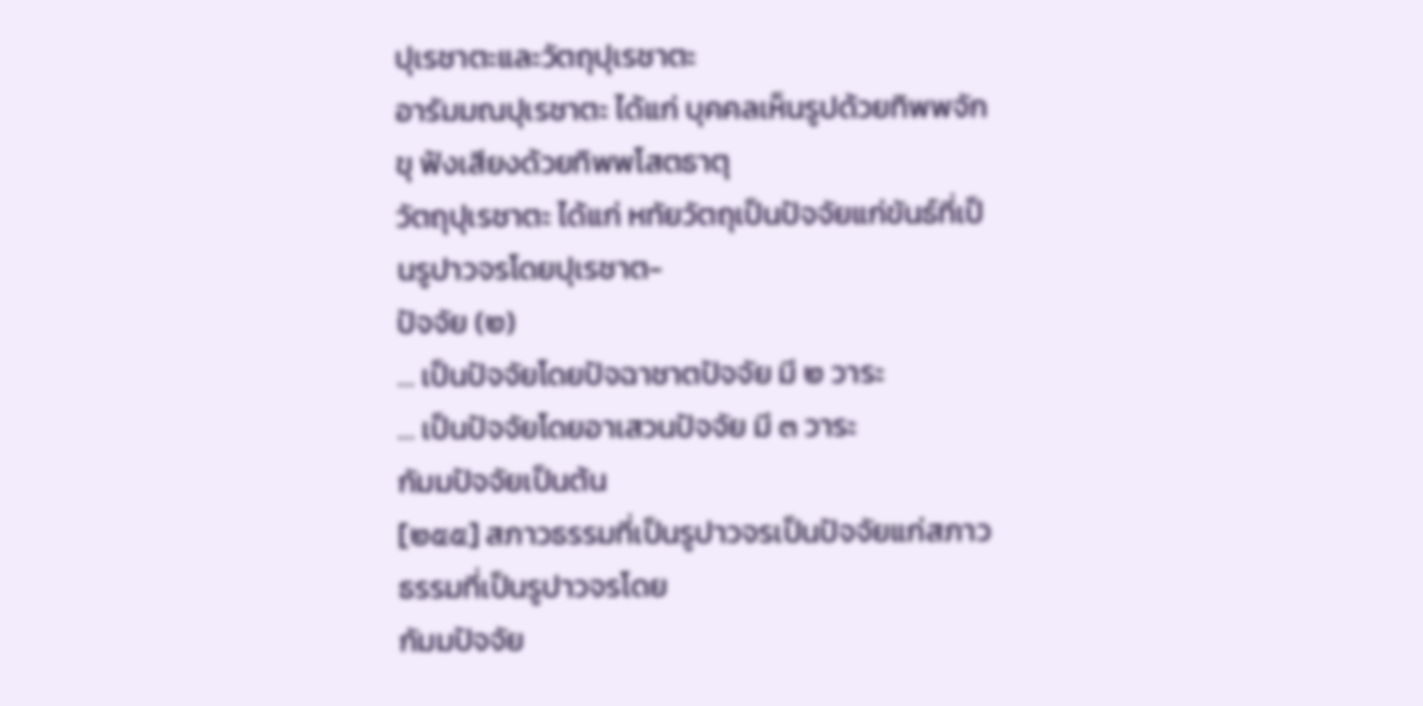ปุเรชาตะและวัตถุปุเรชาตะ
อารัมมณปุเรชาตะ ได้แก่ บุคคลเห็นรูปด้วยทิพพจักขุ ฟังเสียงด้วยทิพพโสตธาตุ
วัตถุปุเรชาตะ ได้แก่ หทัยวัตถุเป็นปัจจัยแก่ขันธ์ที่เป็นรูปาวจรโดยปุเรชาต-
ปัจจัย (๒)
… เป็นปัจจัยโดยปัจฉาชาตปัจจัย มี ๒ วาระ
… เป็นปัจจัยโดยอาเสวนปัจจัย มี ๓ วาระ
กัมมปัจจัยเป็นต้น
[๒๕๕] สภาวธรรมที่เป็นรูปาวจรเป็นปัจจัยแก่สภาวธรรมที่เป็นรูปาวจรโดย
กัมมปัจจัย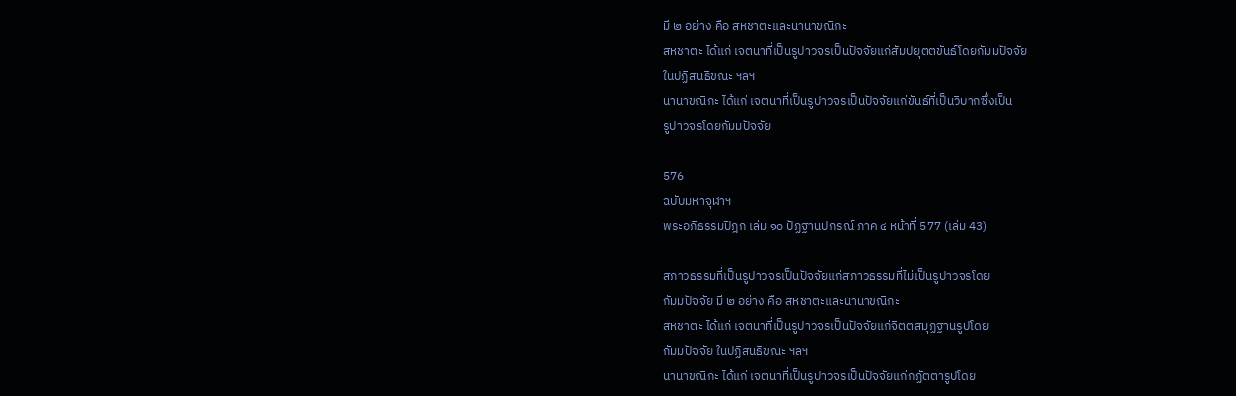มี ๒ อย่าง คือ สหชาตะและนานาขณิกะ
สหชาตะ ได้แก่ เจตนาที่เป็นรูปาวจรเป็นปัจจัยแก่สัมปยุตตขันธ์โดยกัมมปัจจัย
ในปฏิสนธิขณะ ฯลฯ
นานาขณิกะ ได้แก่ เจตนาที่เป็นรูปาวจรเป็นปัจจัยแก่ขันธ์ที่เป็นวิบากซึ่งเป็น
รูปาวจรโดยกัมมปัจจัย

576
ฉบับมหาจุฬาฯ
พระอภิธรรมปิฎก เล่ม ๑๐ ปัฏฐานปกรณ์ ภาค ๔ หน้าที่ 577 (เล่ม 43)

สภาวธรรมที่เป็นรูปาวจรเป็นปัจจัยแก่สภาวธรรมที่ไม่เป็นรูปาวจรโดย
กัมมปัจจัย มี ๒ อย่าง คือ สหชาตะและนานาขณิกะ
สหชาตะ ได้แก่ เจตนาที่เป็นรูปาวจรเป็นปัจจัยแก่จิตตสมุฏฐานรูปโดย
กัมมปัจจัย ในปฏิสนธิขณะ ฯลฯ
นานาขณิกะ ได้แก่ เจตนาที่เป็นรูปาวจรเป็นปัจจัยแก่กฏัตตารูปโดย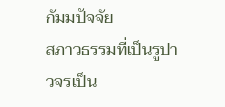กัมมปัจจัย
สภาวธรรมที่เป็นรูปาวจรเป็น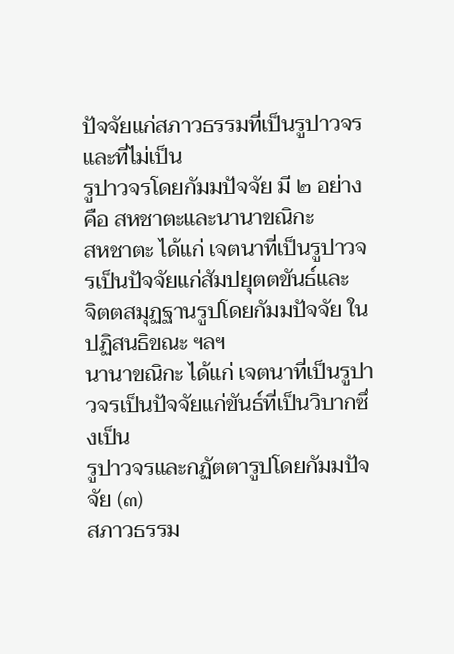ปัจจัยแก่สภาวธรรมที่เป็นรูปาวจรและที่ไม่เป็น
รูปาวจรโดยกัมมปัจจัย มี ๒ อย่าง คือ สหชาตะและนานาขณิกะ
สหชาตะ ได้แก่ เจตนาที่เป็นรูปาวจรเป็นปัจจัยแก่สัมปยุตตขันธ์และ
จิตตสมุฏฐานรูปโดยกัมมปัจจัย ในปฏิสนธิขณะ ฯลฯ
นานาขณิกะ ได้แก่ เจตนาที่เป็นรูปาวจรเป็นปัจจัยแก่ขันธ์ที่เป็นวิบากซึ่งเป็น
รูปาวจรและกฏัตตารูปโดยกัมมปัจจัย (๓)
สภาวธรรม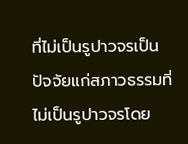ที่ไม่เป็นรูปาวจรเป็นปัจจัยแก่สภาวธรรมที่ไม่เป็นรูปาวจรโดย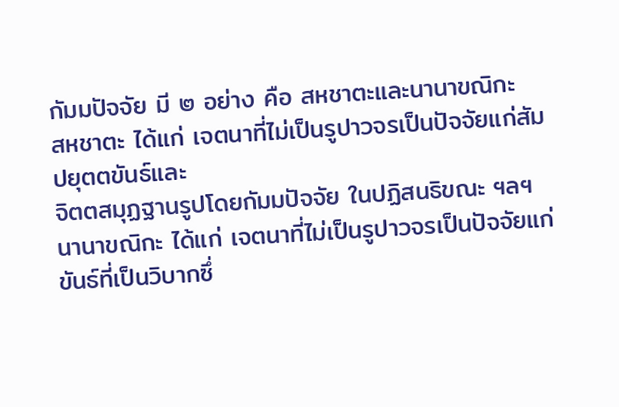กัมมปัจจัย มี ๒ อย่าง คือ สหชาตะและนานาขณิกะ
สหชาตะ ได้แก่ เจตนาที่ไม่เป็นรูปาวจรเป็นปัจจัยแก่สัมปยุตตขันธ์และ
จิตตสมุฏฐานรูปโดยกัมมปัจจัย ในปฏิสนธิขณะ ฯลฯ
นานาขณิกะ ได้แก่ เจตนาที่ไม่เป็นรูปาวจรเป็นปัจจัยแก่ขันธ์ที่เป็นวิบากซึ่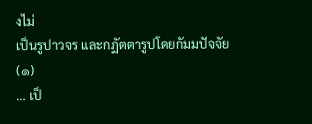งไม่
เป็นรูปาวจร และกฏัตตารูปโดยกัมมปัจจัย (๑)
… เป็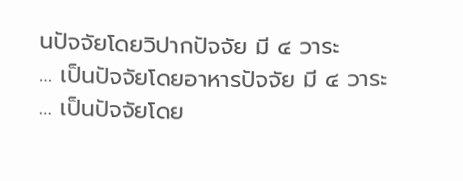นปัจจัยโดยวิปากปัจจัย มี ๔ วาระ
… เป็นปัจจัยโดยอาหารปัจจัย มี ๔ วาระ
… เป็นปัจจัยโดย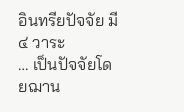อินทรียปัจจัย มี ๔ วาระ
… เป็นปัจจัยโดยฌาน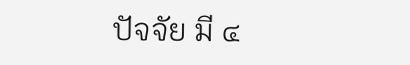ปัจจัย มี ๔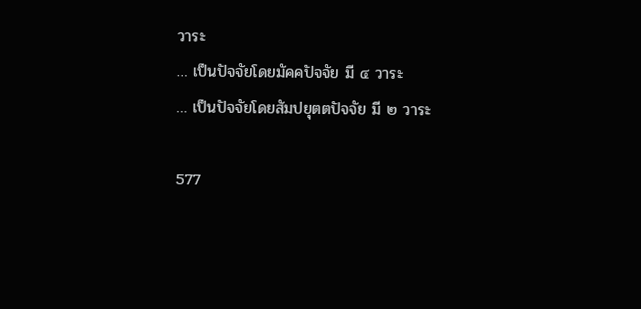วาระ
… เป็นปัจจัยโดยมัคคปัจจัย มี ๔ วาระ
… เป็นปัจจัยโดยสัมปยุตตปัจจัย มี ๒ วาระ

577